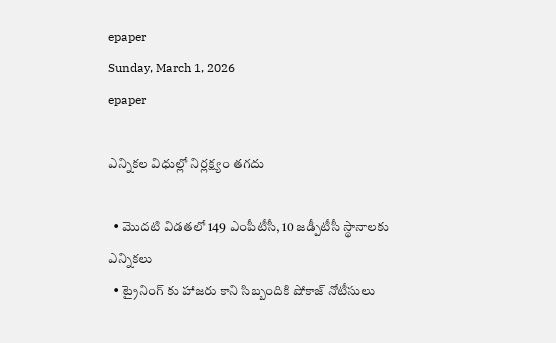epaper
Sunday, March 1, 2026
epaper

ఎన్నిక‌ల విధుల్లో నిర్ల‌క్ష్యం త‌గ‌దు

  • మొదటి విడతలో 149 ఎంపీటీసీ, 10 జడ్పీటీసీ స్థానాలకు ఎన్నికలు
  • ట్రైనింగ్ కు హాజరు కాని సిబ్బందికి షోకాజ్ నోటీసులు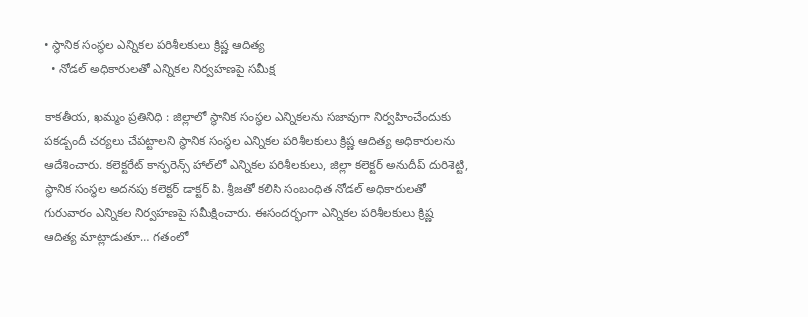• స్థానిక సంస్థల ఎన్నికల పరిశీలకులు క్రిష్ణ ఆదిత్య
  • నోడల్ అధికారులతో ఎన్నికల నిర్వహణపై సమీక్ష

కాకతీయ, ఖమ్మం ప్రతినిధి : జిల్లాలో స్థానిక సంస్థల ఎన్నికలను సజావుగా నిర్వహించేందుకు పకడ్బందీ చర్యలు చేపట్టాలని స్థానిక సంస్థల ఎన్నికల పరిశీలకులు క్రిష్ణ ఆదిత్య అధికారుల‌ను ఆదేశించారు. కలెక్టరేట్ కాన్ఫరెన్స్ హాల్‌లో ఎన్నికల పరిశీలకులు, జిల్లా కలెక్టర్ అనుదీప్ దురిశెట్టి, స్థానిక సంస్థల అదనపు కలెక్టర్ డాక్టర్ పి. శ్రీజతో కలిసి సంబంధిత నోడల్ అధికారులతో గురువారం ఎన్నికల నిర్వహణపై సమీక్షించారు. ఈసందర్భంగా ఎన్నికల పరిశీలకులు క్రిష్ణ ఆదిత్య మాట్లాడుతూ… గతంలో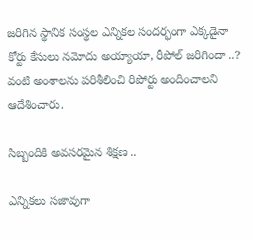జరిగిన స్థానిక సంస్థల ఎన్నికల సందర్భంగా ఎక్కడైనా కోర్టు కేసులు నమోదు అయ్యాయా, రీపోల్ జరిగిందా ..? వంటి అంశాలను పరిశీలించి రిపోర్టు అందించాలని ఆదేశించారు.

సిబ్బందికి అవసరమైన శిక్షణ ..

ఎన్నికలు సజావుగా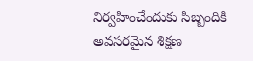నిర్వహించేందుకు సిబ్బందికి అవసరమైన శిక్షణ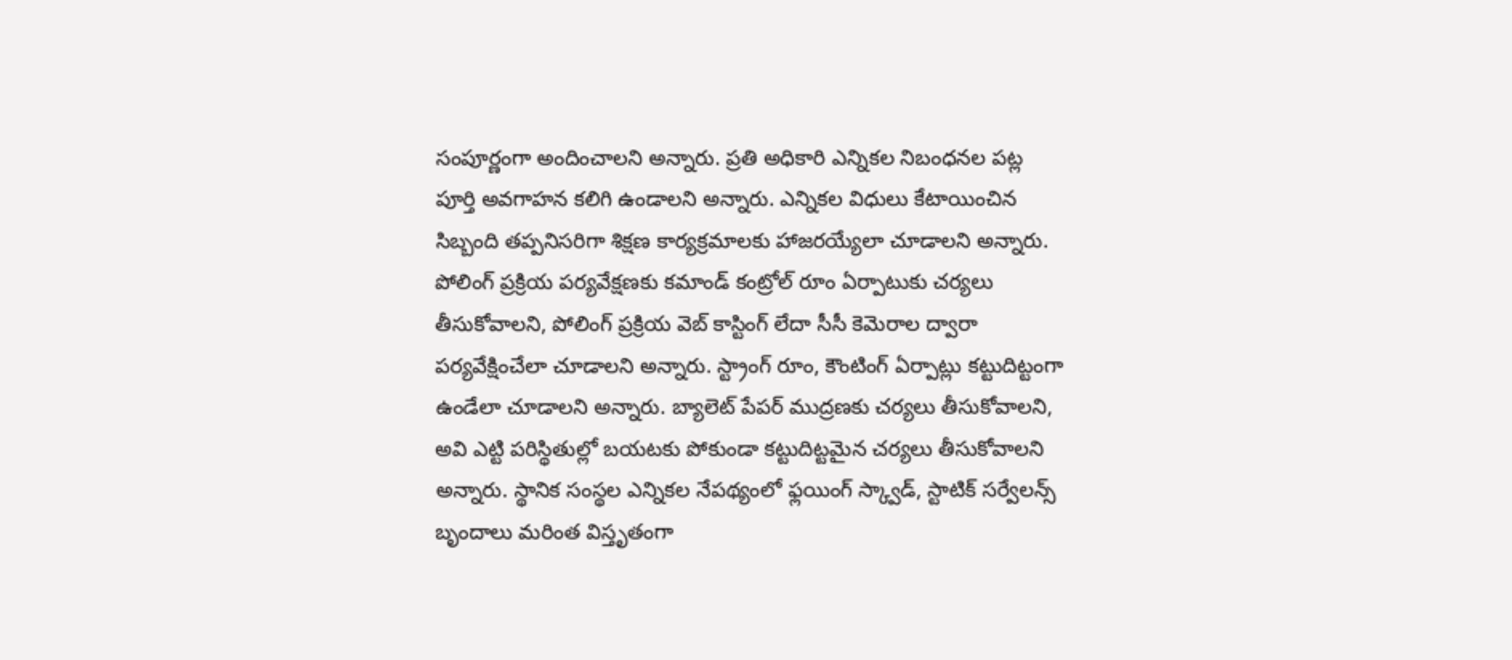సంపూర్ణంగా అందించాలని అన్నారు. ప్రతి అధికారి ఎన్నికల నిబంధనల పట్ల పూర్తి అవగాహన కలిగి ఉండాలని అన్నారు. ఎన్నికల విధులు కేటాయించిన సిబ్బంది తప్పనిసరిగా శిక్షణ కార్యక్రమాలకు హాజరయ్యేలా చూడాలని అన్నారు.
పోలింగ్ ప్రక్రియ పర్యవేక్షణకు కమాండ్ కంట్రోల్ రూం ఏర్పాటుకు చర్యలు తీసుకోవాలని, పోలింగ్ ప్రక్రియ వెబ్ కాస్టింగ్ లేదా సీసీ కెమెరాల ద్వారా పర్యవేక్షించేలా చూడాలని అన్నారు. స్ట్రాంగ్ రూం, కౌంటింగ్ ఏర్పాట్లు కట్టుదిట్టంగా ఉండేలా చూడాలని అన్నారు. బ్యాలెట్ పేపర్ ముద్రణకు చర్యలు తీసుకోవాలని, అవి ఎట్టి పరిస్థితుల్లో బయటకు పోకుండా కట్టుదిట్టమైన చర్యలు తీసుకోవాలని అన్నారు. స్థానిక సంస్థల ఎన్నికల నేపథ్యంలో ఫ్లయింగ్ స్క్వాడ్, స్టాటిక్ సర్వేలన్స్ బృందాలు మరింత విస్తృతంగా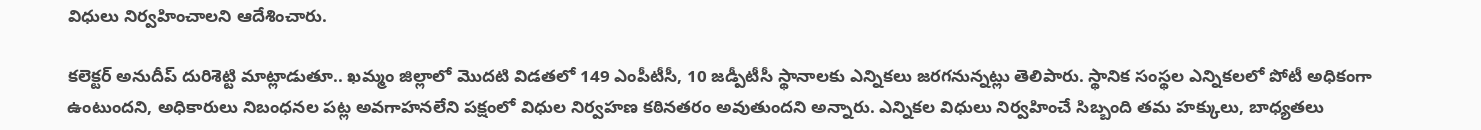విధులు నిర్వహించాలని ఆదేశించారు.

కలెక్టర్ అనుదీప్ దురిశెట్టి మాట్లాడుతూ.. ఖమ్మం జిల్లాలో మొదటి విడతలో 149 ఎంపీటీసీ, 10 జడ్పీటీసీ స్థానాలకు ఎన్నికలు జరగనున్నట్లు తెలిపారు. స్థానిక సంస్థల ఎన్నికలలో పోటీ అధికంగా ఉంటుందని, అధికారులు నిబంధనల పట్ల అవగాహనలేని పక్షంలో విధుల నిర్వహణ కఠినతరం అవుతుందని అన్నారు. ఎన్నికల విధులు నిర్వహించే సిబ్బంది తమ హక్కులు, బాధ్యతలు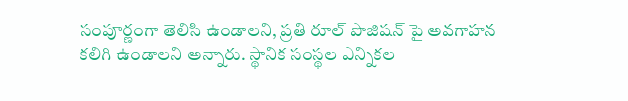సంపూర్ణంగా తెలిసి ఉండాలని, ప్రతి రూల్ పొజిషన్ పై అవగాహన కలిగి ఉండాలని అన్నారు. స్థానిక సంస్థల ఎన్నికల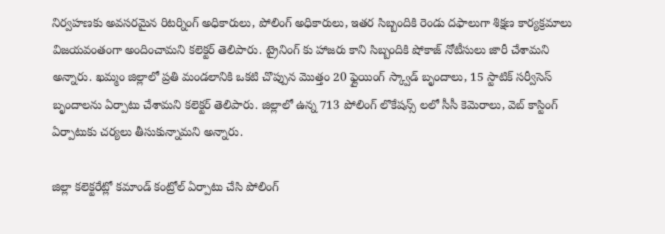నిర్వహణకు అవసరమైన రిటర్నింగ్ అధికారులు, పోలింగ్ అధికారులు, ఇతర సిబ్బందికి రెండు దఫాలుగా శిక్షణ కార్యక్రమాలు విజయవంతంగా అందించామని కలెక్టర్ తెలిపారు. ట్రైనింగ్ కు హాజరు కాని సిబ్బందికి షోకాజ్ నోటీసులు జారీ చేశామని అన్నారు. ఖమ్మం జిల్లాలో ప్రతి మండలానికి ఒకటి చొప్పున మొత్తం 20 ఫ్లైయింగ్ స్క్వాడ్ బృందాలు, 15 స్టాటిక్ సర్వీసెస్ బృందాలను ఏర్పాటు చేశామని కలెక్టర్ తెలిపారు. జిల్లాలో ఉన్న 713 పోలింగ్ లొకేషన్స్ లలో సీసీ కెమెరాలు, వెబ్ కాస్టింగ్ ఏర్పాటుకు చర్యలు తీసుకున్నామని అన్నారు.

జిల్లా కలెక్టరేట్లో కమాండ్ కంట్రోల్ ఏర్పాటు చేసి పోలింగ్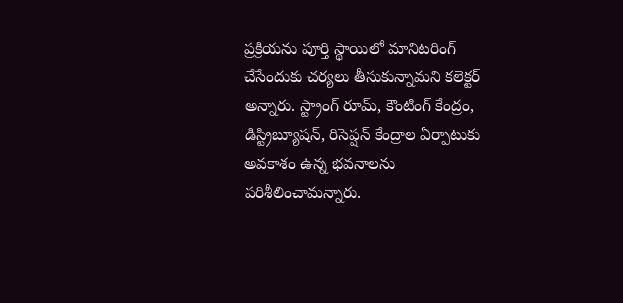ప్రక్రియను పూర్తి స్థాయిలో మానిటరింగ్ చేసేందుకు చర్యలు తీసుకున్నామని క‌లెక్ట‌ర్ అన్నారు. స్ట్రాంగ్ రూమ్, కౌంటింగ్ కేంద్రం, డిస్ట్రిబ్యూషన్, రిసెప్షన్ కేంద్రాల ఏర్పాటుకు అవకాశం ఉన్న భవనాలను పరిశీలించామ‌న్నారు.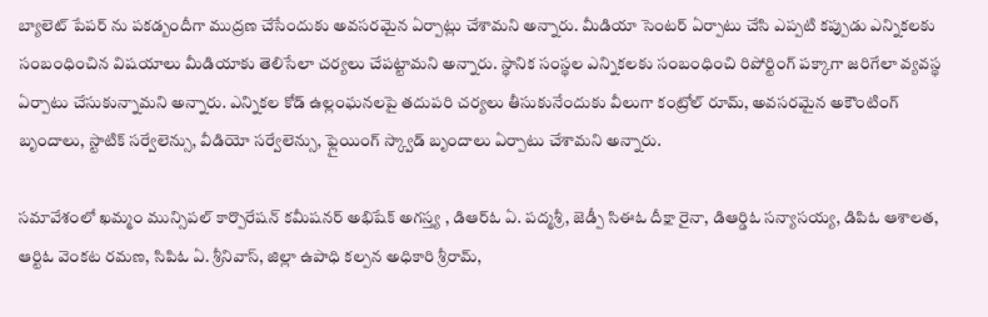బ్యాలెట్ పేపర్ ను పకడ్బందీగా ముద్రణ చేసేందుకు అవసరమైన ఏర్పాట్లు చేశామని అన్నారు. మీడియా సెంటర్ ఏర్పాటు చేసి ఎప్పటి కప్పుడు ఎన్నికలకు సంబంధించిన విషయాలు మీడియాకు తెలిసేలా చర్యలు చేపట్టామని అన్నారు. స్థానిక సంస్థల ఎన్నికలకు సంబంధించి రిపోర్టింగ్ పక్కాగా జరిగేలా వ్యవస్థ ఏర్పాటు చేసుకున్నామని అన్నారు. ఎన్నికల కోడ్ ఉల్లంఘనలపై తదుపరి చర్యలు తీసుకునేందుకు వీలుగా కంట్రోల్ రూమ్, అవసరమైన అకౌంటింగ్ బృందాలు, స్టాటిక్ సర్వేలెన్సు, వీడియో సర్వేలెన్సు, ఫ్లైయింగ్ స్క్వాడ్ బృందాలు ఏర్పాటు చేశామని అన్నారు.

సమావేశంలో ఖమ్మం మున్సిపల్ కార్పొరేషన్ కమీషనర్ అభిషేక్ అగస్త్య , డిఆర్ఓ ఏ. పద్మశ్రీ, జెడ్పీ సిఈఓ దీక్షా రైనా, డిఆర్డిఓ సన్యాసయ్య, డిపిఓ ఆశాలత, ఆర్టిఓ వెంకట రమణ, సిపిఓ ఏ. శ్రీనివాస్, జిల్లా ఉపాధి కల్పన అధికారి శ్రీరామ్,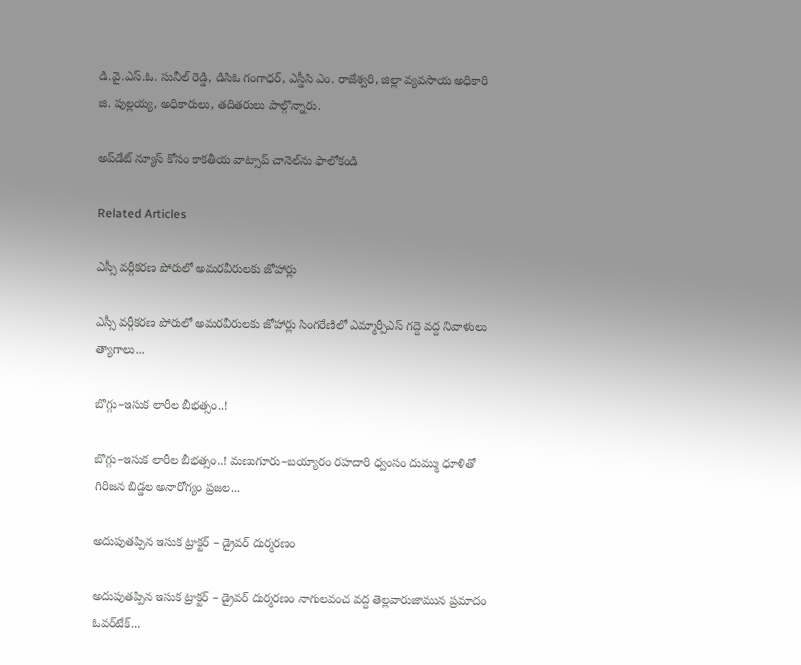డి.వై.ఎస్.ఓ. సునీల్ రెడ్డి, డిసిఓ గంగాధర్, ఎస్డీసి ఎం. రాజేశ్వరి, జిల్లా వ్యవసాయ అధికారి జి. పుల్లయ్య, అధికారులు, తదితరులు పాల్గొన్నారు.

అప్‌డేట్ న్యూస్ కోసం కాక‌తీయ వాట్సాప్ చానెల్‌ను ఫాలోకండి

Related Articles

ఎస్సీ వర్గీకరణ పోరులో అమరవీరులకు జోహార్లు

ఎస్సీ వర్గీకరణ పోరులో అమరవీరులకు జోహార్లు సింగరేణిలో ఎమ్మార్పీఎస్ గద్దె వద్ద నివాళులు త్యాగాలు...

బొగ్గు–ఇసుక లారీల బీభత్సం..!

బొగ్గు–ఇసుక లారీల బీభత్సం..! మణుగూరు–బయ్యారం రహదారి ధ్వంసం దుమ్ము ధూళితో గిరిజన బిడ్డల అనారోగ్యం ప్రజల...

అదుపుతప్పిన ఇసుక ట్రాక్టర్ – డ్రైవర్ దుర్మరణం

అదుపుతప్పిన ఇసుక ట్రాక్టర్ – డ్రైవర్ దుర్మరణం నాగులవంచ వద్ద తెల్లవారుజామున ప్రమాదం ఓవర్‌టేక్...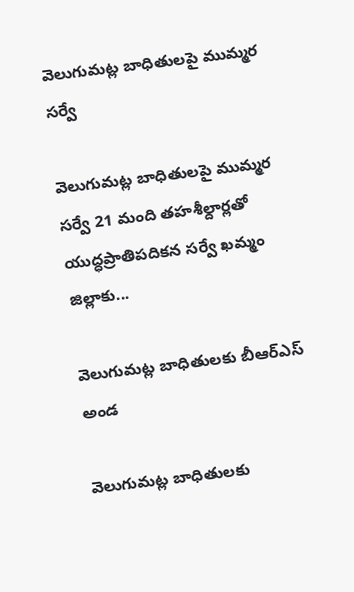వెలుగుమట్ల బాధితులపై ముమ్మర సర్వే

వెలుగుమట్ల బాధితులపై ముమ్మర సర్వే 21 మంది తహశీల్దార్లతో యుద్ధప్రాతిపదికన సర్వే ఖమ్మం జిల్లాకు...

వెలుగుమట్ల బాధితులకు బీఆర్ఎస్ అండ

వెలుగుమట్ల బాధితులకు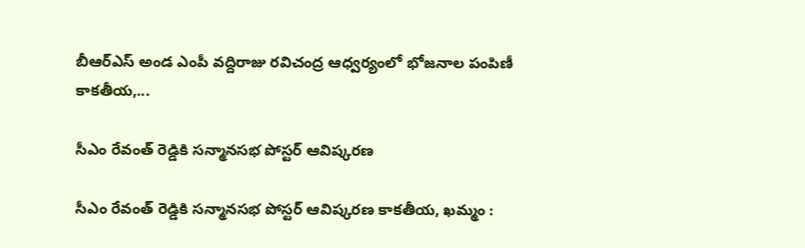బీఆర్ఎస్ అండ ఎంపీ వద్దిరాజు రవిచంద్ర ఆధ్వర్యంలో భోజనాల పంపిణీ కాకతీయ,...

సీఎం రేవంత్ రెడ్డికి సన్మానసభ పోస్టర్ ఆవిష్కరణ

సీఎం రేవంత్ రెడ్డికి సన్మానసభ పోస్టర్ ఆవిష్కరణ కాకతీయ, ఖమ్మం :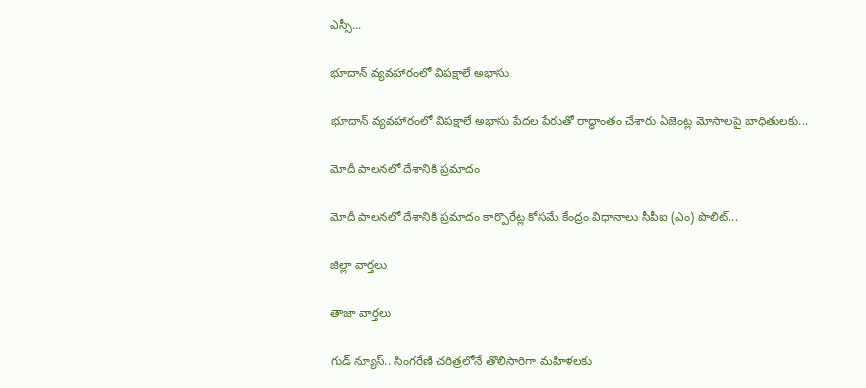ఎస్సీ...

భూదాన్ వ్యవహారంలో విపక్షాలే అభాసు

భూదాన్ వ్యవహారంలో విపక్షాలే అభాసు పేదల పేరుతో రాద్ధాంతం చేశారు ఏజెంట్ల మోసాలపై బాధితులకు...

మోదీ పాలనలో దేశానికి ప్రమాదం

మోదీ పాలనలో దేశానికి ప్రమాదం కార్పొరేట్ల కోసమే కేంద్రం విధానాలు సీపీఐ (ఎం) పొలిట్...

జిల్లా వార్త‌లు

తాజా వార్త‌లు

గుడ్ న్యూస్.. సింగరేణి చరిత్రలోనే తొలిసారిగా మ‌హిళ‌ల‌కు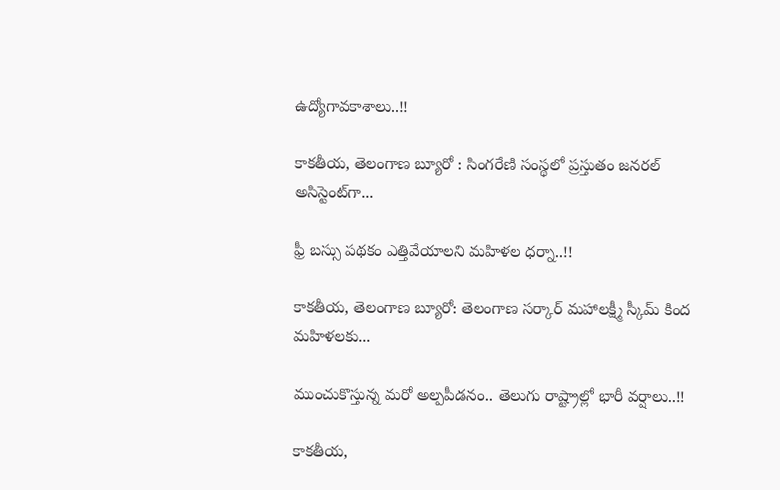ఉద్యోగావ‌కాశాలు..!!

కాక‌తీయ‌, తెలంగాణ బ్యూరో : సింగరేణి సంస్థలో ప్రస్తుతం జనరల్ అసిస్టెంట్‌గా...

ఫ్రీ బస్సు పథకం ఎత్తివేయాలని మహిళల ధర్నా..!!

కాకతీయ, తెలంగాణ బ్యూరో: తెలంగాణ సర్కార్ మహాలక్ష్మీ స్కీమ్ కింద మహిళలకు...

ముంచుకొస్తున్న మరో అల్పపీడనం.. తెలుగు రాష్ట్రాల్లో భారీ వర్షాలు..!!

కాకతీయ,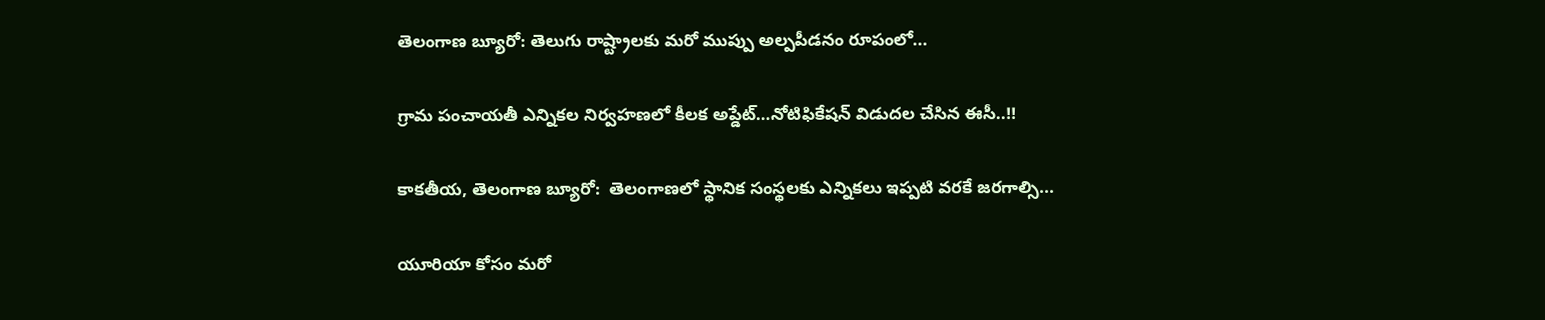తెలంగాణ బ్యూరో: తెలుగు రాష్ట్రాలకు మరో ముప్పు అల్పపీడనం రూపంలో...

గ్రామ పంచాయ‌తీ ఎన్నిక‌ల నిర్వ‌హ‌ణ‌లో కీల‌క అప్డేట్‌…నోటిఫికేషన్ విడుదల చేసిన ఈసీ..!!

కాకతీయ, తెలంగాణ బ్యూరో:  తెలంగాణలో స్థానిక సంస్థలకు ఎన్నికలు ఇప్పటి వరకే జరగాల్సి...

యూరియా కోసం మరో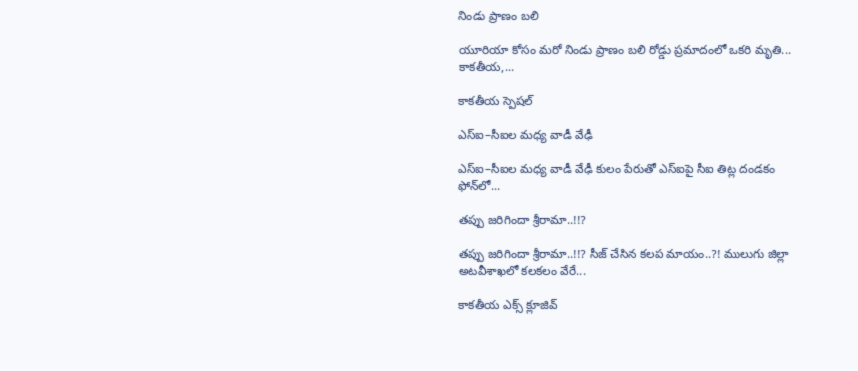నిండు ప్రాణం బలి

యూరియా కోసం మరో నిండు ప్రాణం బలి రోడ్డు ప్రమాదంలో ఒకరి మృతి... కాకతీయ,...

కాక‌తీయ స్పెష‌ల్‌

ఎస్ఐ–సీఐల మ‌ధ్య వాడీ వేఢీ

ఎస్ఐ–సీఐల మ‌ధ్య వాడీ వేఢీ కులం పేరుతో ఎస్ఐపై సీఐ తిట్ల దండ‌కం ఫోన్‌లో...

త‌ప్పు జ‌రిగిందా శ్రీరామా..!!?

త‌ప్పు జ‌రిగిందా శ్రీరామా..!!? సీజ్ చేసిన క‌ల‌ప‌ మాయం..?! ములుగు జిల్లా అట‌వీశాఖ‌లో క‌ల‌క‌లం వేరే...

కాక‌తీయ ఎక్స్ క్లూజివ్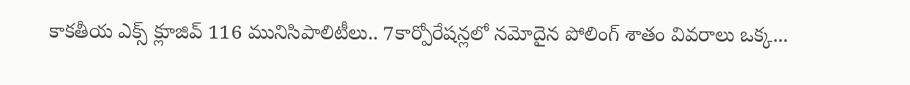కాక‌తీయ ఎక్స్ క్లూజివ్ 116 మునిసిపాలిటీలు.. 7కార్పోరేష‌న్ల‌లో న‌మోదైన పోలింగ్ శాతం వివ‌రాలు ఒక్క...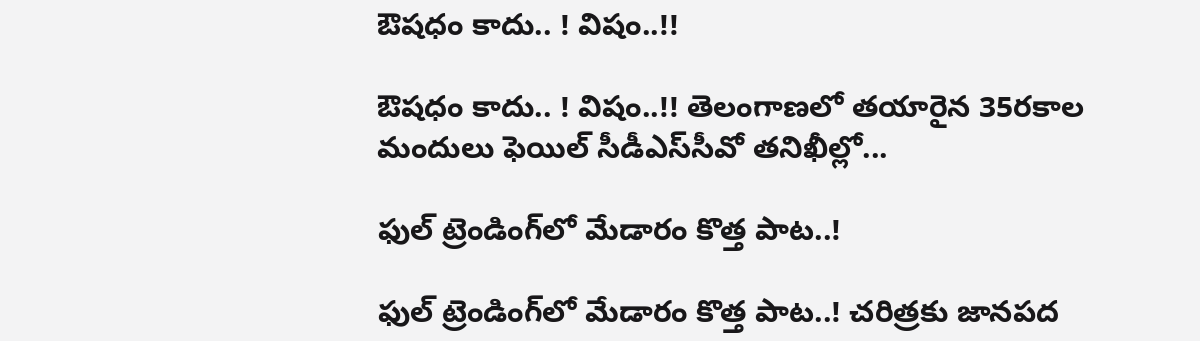ఔష‌ధం కాదు.. ! విషం..!!

ఔష‌ధం కాదు.. ! విషం..!! తెలంగాణలో తయారైన 35ర‌కాల మందులు ఫెయిల్‌ సీడీఎస్‌సీవో తనిఖీల్లో...

ఫుల్ ట్రెండింగ్‌లో మేడారం కొత్త పాట..!

ఫుల్ ట్రెండింగ్‌లో మేడారం కొత్త పాట..! చరిత్రకు జానపద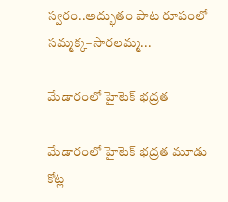స్వరం..అద్భుతం పాట రూపంలో సమ్మక్క–సారలమ్మ...

మేడారంలో హైటెక్ భద్రత

మేడారంలో హైటెక్ భద్రత మూడు కోట్ల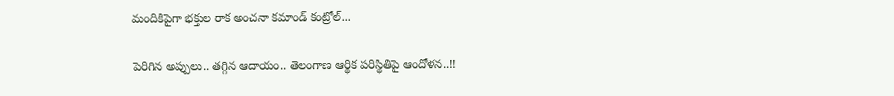మందికిపైగా భక్తుల రాక అంచనా కమాండ్ కంట్రోల్...

పెరిగిన అప్పులు.. తగ్గిన ఆదాయం.. తెలంగాణ ఆర్థిక పరిస్థితిపై ఆందోళన..!!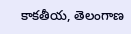కాకతీయ, తెలంగాణ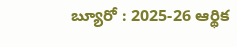బ్యూరో : 2025-26 ఆర్థిక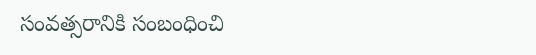సంవత్సరానికి సంబంధించి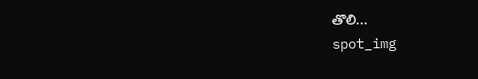తొలి...
spot_img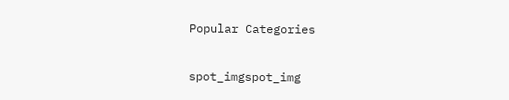Popular Categories

spot_imgspot_img